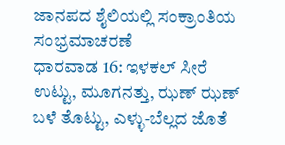ಜಾನಪದ ಶೈಲಿಯಲ್ಲಿ ಸಂಕ್ರಾಂತಿಯ ಸಂಭ್ರಮಾಚರಣೆ
ಧಾರವಾಡ 16: ಇಳಕಲ್ ಸೀರೆ ಉಟ್ಟು, ಮೂಗನತ್ತು, ಝಣ್ ಝಣ್ ಬಳೆ ತೊಟ್ಟು, ಎಳ್ಳು-ಬೆಲ್ಲದ ಜೊತೆ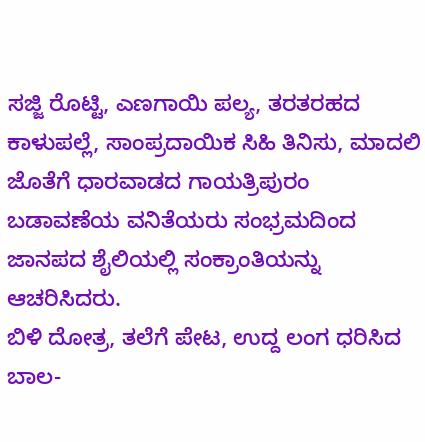ಸಜ್ಜಿ ರೊಟ್ಟಿ, ಎಣಗಾಯಿ ಪಲ್ಯ, ತರತರಹದ ಕಾಳುಪಲ್ಲೆ, ಸಾಂಪ್ರದಾಯಿಕ ಸಿಹಿ ತಿನಿಸು, ಮಾದಲಿ ಜೊತೆಗೆ ಧಾರವಾಡದ ಗಾಯತ್ರಿಪುರಂ ಬಡಾವಣೆಯ ವನಿತೆಯರು ಸಂಭ್ರಮದಿಂದ ಜಾನಪದ ಶೈಲಿಯಲ್ಲಿ ಸಂಕ್ರಾಂತಿಯನ್ನು ಆಚರಿಸಿದರು.
ಬಿಳಿ ದೋತ್ರ, ತಲೆಗೆ ಪೇಟ, ಉದ್ದ ಲಂಗ ಧರಿಸಿದ ಬಾಲ-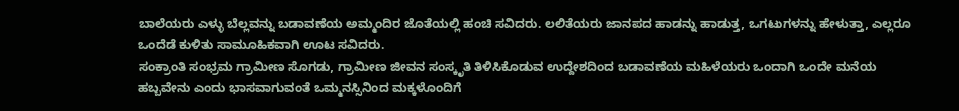ಬಾಲೆಯರು ಎಳ್ಳು ಬೆಲ್ಲವನ್ನು ಬಡಾವಣೆಯ ಅಮ್ಮಂದಿರ ಜೊತೆಯಲ್ಲಿ ಹಂಚಿ ಸವಿದರು. ಲಲಿತೆಯರು ಜಾನಪದ ಹಾಡನ್ನು ಹಾಡುತ್ತ, ಒಗಟುಗಳನ್ನು ಹೇಳುತ್ತಾ, ಎಲ್ಲರೂ ಒಂದೆಡೆ ಕುಳಿತು ಸಾಮೂಹಿಕವಾಗಿ ಊಟ ಸವಿದರು.
ಸಂಕ್ರಾಂತಿ ಸಂಭ್ರಮ ಗ್ರಾಮೀಣ ಸೊಗಡು, ಗ್ರಾಮೀಣ ಜೀವನ ಸಂಸ್ಕೃತಿ ತಿಳಿಸಿಕೊಡುವ ಉದ್ದೇಶದಿಂದ ಬಡಾವಣೆಯ ಮಹಿಳೆಯರು ಒಂದಾಗಿ ಒಂದೇ ಮನೆಯ ಹಬ್ಬವೇನು ಎಂದು ಭಾಸವಾಗುವಂತೆ ಒಮ್ಮನಸ್ಸಿನಿಂದ ಮಕ್ಕಳೊಂದಿಗೆ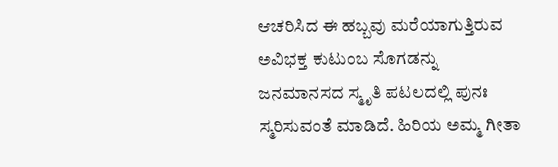ಆಚರಿಸಿದ ಈ ಹಬ್ಬವು ಮರೆಯಾಗುತ್ತಿರುವ ಅವಿಭಕ್ತ ಕುಟುಂಬ ಸೊಗಡನ್ನು ಜನಮಾನಸದ ಸ್ಮೃತಿ ಪಟಲದಲ್ಲಿ ಪುನಃ ಸ್ಮರಿಸುವಂತೆ ಮಾಡಿದೆ. ಹಿರಿಯ ಅಮ್ಮ ಗೀತಾ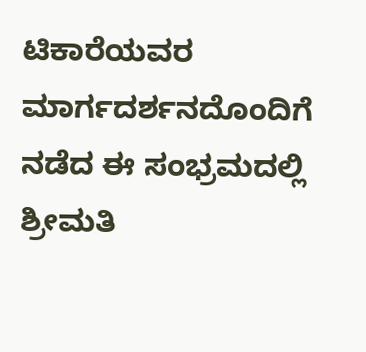ಟಿಕಾರೆಯವರ ಮಾರ್ಗದರ್ಶನದೊಂದಿಗೆ ನಡೆದ ಈ ಸಂಭ್ರಮದಲ್ಲಿ ಶ್ರೀಮತಿ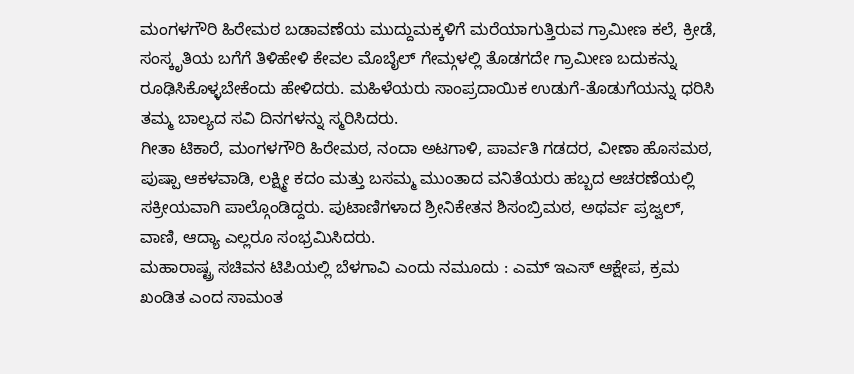ಮಂಗಳಗೌರಿ ಹಿರೇಮಠ ಬಡಾವಣೆಯ ಮುದ್ದುಮಕ್ಕಳಿಗೆ ಮರೆಯಾಗುತ್ತಿರುವ ಗ್ರಾಮೀಣ ಕಲೆ, ಕ್ರೀಡೆ, ಸಂಸ್ಕೃತಿಯ ಬಗೆಗೆ ತಿಳಿಹೇಳಿ ಕೇವಲ ಮೊಬೈಲ್ ಗೇಮ್ಗಳಲ್ಲಿ ತೊಡಗದೇ ಗ್ರಾಮೀಣ ಬದುಕನ್ನು ರೂಢಿಸಿಕೊಳ್ಳಬೇಕೆಂದು ಹೇಳಿದರು. ಮಹಿಳೆಯರು ಸಾಂಪ್ರದಾಯಿಕ ಉಡುಗೆ-ತೊಡುಗೆಯನ್ನು ಧರಿಸಿ ತಮ್ಮ ಬಾಲ್ಯದ ಸವಿ ದಿನಗಳನ್ನು ಸ್ಮರಿಸಿದರು.
ಗೀತಾ ಟಿಕಾರೆ, ಮಂಗಳಗೌರಿ ಹಿರೇಮಠ, ನಂದಾ ಅಟಗಾಳಿ, ಪಾರ್ವತಿ ಗಡದರ, ವೀಣಾ ಹೊಸಮಠ, ಪುಷ್ಪಾ ಆಕಳವಾಡಿ, ಲಕ್ಷ್ಮೀ ಕದಂ ಮತ್ತು ಬಸಮ್ಮ ಮುಂತಾದ ವನಿತೆಯರು ಹಬ್ಬದ ಆಚರಣೆಯಲ್ಲಿ ಸಕ್ರೀಯವಾಗಿ ಪಾಲ್ಗೊಂಡಿದ್ದರು. ಪುಟಾಣಿಗಳಾದ ಶ್ರೀನಿಕೇತನ ಶಿಸಂಬ್ರಿಮಠ, ಅಥರ್ವ ಪ್ರಜ್ವಲ್, ವಾಣಿ, ಆದ್ಯಾ ಎಲ್ಲರೂ ಸಂಭ್ರಮಿಸಿದರು.
ಮಹಾರಾಷ್ಟ್ರ ಸಚಿವನ ಟಿಪಿಯಲ್ಲಿ ಬೆಳಗಾವಿ ಎಂದು ನಮೂದು : ಎಮ್ ಇಎಸ್ ಆಕ್ಷೇಪ, ಕ್ರಮ ಖಂಡಿತ ಎಂದ ಸಾಮಂತ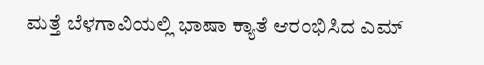ಮತ್ತೆ ಬೆಳಗಾವಿಯಲ್ಲಿ ಭಾಷಾ ಕ್ಯಾತೆ ಆರಂಭಿಸಿದ ಎಮ್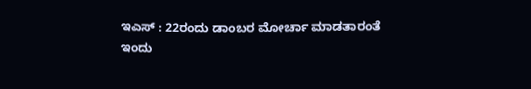ಇಎಸ್ : 22ರಂದು ಡಾಂಬರ ಮೋರ್ಚಾ ಮಾಡತಾರಂತೆ
ಇಂದು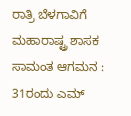ರಾತ್ರಿ ಬೆಳಗಾವಿಗೆ ಮಹಾರಾಷ್ಟ್ರ ಶಾಸಕ ಸಾಮಂತ ಆಗಮನ : 31ರಂದು ಎಮ್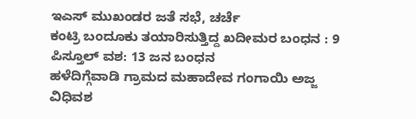ಇಎಸ್ ಮುಖಂಡರ ಜತೆ ಸಭೆ, ಚರ್ಚೆ
ಕಂಟ್ರಿ ಬಂದೂಕು ತಯಾರಿಸುತ್ತಿದ್ದ ಖದೀಮರ ಬಂಧನ : 9 ಪಿಸ್ತೂಲ್ ವಶ: 13 ಜನ ಬಂಧನ
ಹಳೆದಿಗ್ಗೆವಾಡಿ ಗ್ರಾಮದ ಮಹಾದೇವ ಗಂಗಾಯಿ ಅಜ್ಜ ವಿಧಿವಶ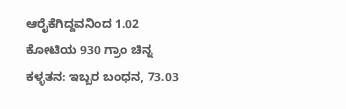ಆರೈಕೆಗಿದ್ದವನಿಂದ 1.02 ಕೋಟಿಯ 930 ಗ್ರಾಂ ಚಿನ್ನ ಕಳ್ಳತನ: ಇಬ್ಬರ ಬಂಧನ, 73.03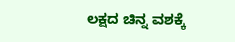ಲಕ್ಷದ ಚಿನ್ನ ವಶಕ್ಕೆ